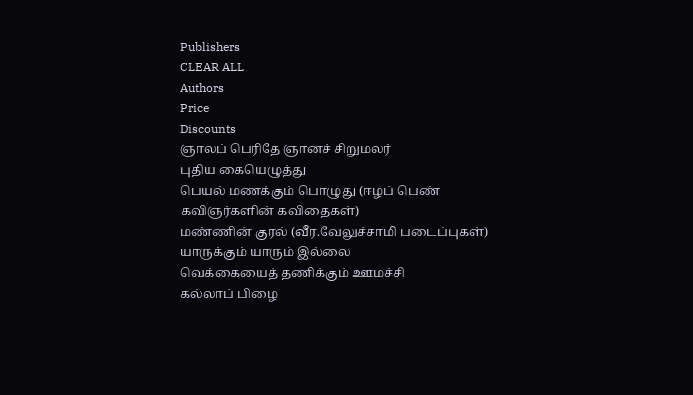Publishers
CLEAR ALL
Authors
Price
Discounts
ஞாலப் பெரிதே ஞானச் சிறுமலர்
புதிய கையெழுத்து
பெயல் மணக்கும் பொழுது (ஈழப் பெண் கவிஞர்களின் கவிதைகள்)
மண்ணின் குரல் (வீர.வேலுச்சாமி படைப்புகள்)
யாருக்கும் யாரும் இல்லை
வெக்கையைத் தணிக்கும் ஊமச்சி
கல்லாப் பிழை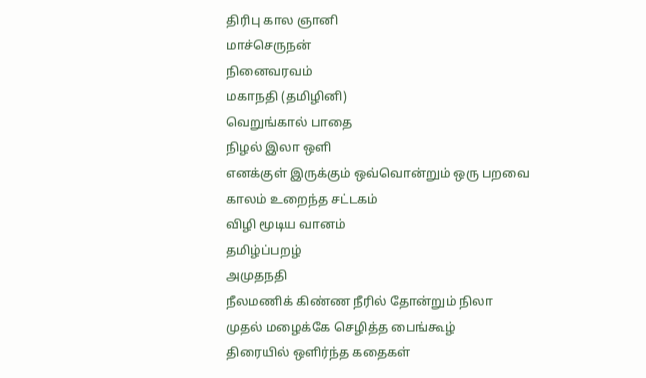திரிபு கால ஞானி
மாச்செருநன்
நினைவரவம்
மகாநதி (தமிழினி)
வெறுங்கால் பாதை
நிழல் இலா ஒளி
எனக்குள் இருக்கும் ஒவ்வொன்றும் ஒரு பறவை
காலம் உறைந்த சட்டகம்
விழி மூடிய வானம்
தமிழ்ப்பறழ்
அமுதநதி
நீலமணிக் கிண்ண நீரில் தோன்றும் நிலா
முதல் மழைக்கே செழித்த பைங்கூழ்
திரையில் ஒளிர்ந்த கதைகள்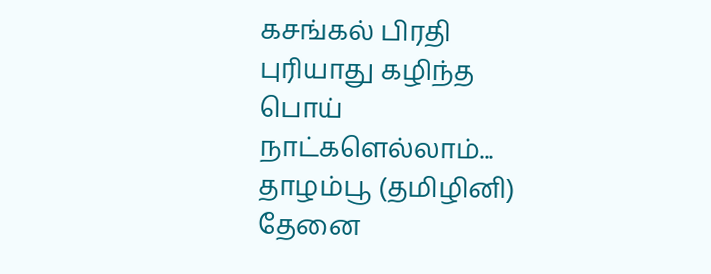கசங்கல் பிரதி
புரியாது கழிந்த பொய் நாட்களெல்லாம்...
தாழம்பூ (தமிழினி)
தேனை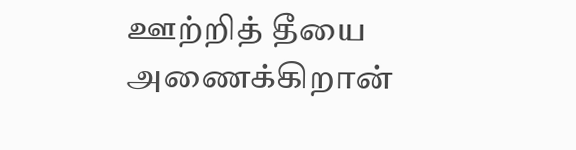ஊற்றித் தீயை அணைக்கிறான்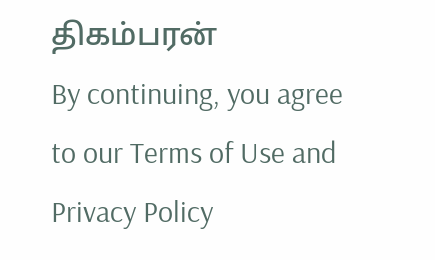திகம்பரன்
By continuing, you agree to our Terms of Use and Privacy Policy